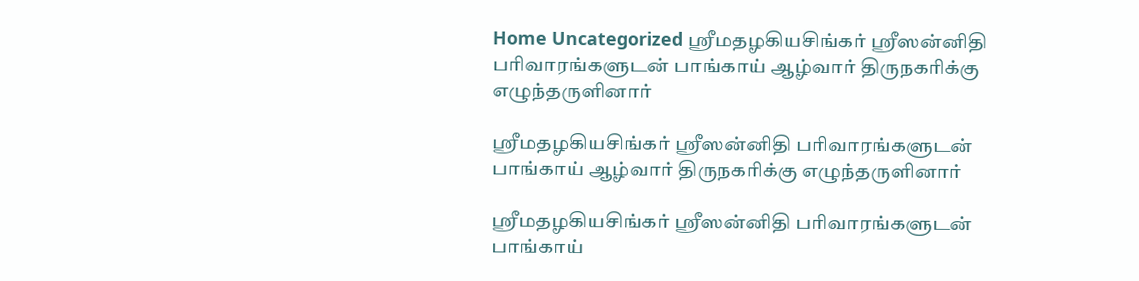Home Uncategorized ஸ்ரீமதழகியசிங்கர் ஸ்ரீஸன்னிதி பரிவாரங்களுடன் பாங்காய் ஆழ்வார் திருநகரிக்கு எழுந்தருளினார்

ஸ்ரீமதழகியசிங்கர் ஸ்ரீஸன்னிதி பரிவாரங்களுடன் பாங்காய் ஆழ்வார் திருநகரிக்கு எழுந்தருளினார்

ஸ்ரீமதழகியசிங்கர் ஸ்ரீஸன்னிதி பரிவாரங்களுடன் பாங்காய்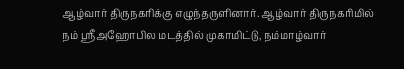ஆழ்வார் திருநகரிக்கு எழுந்தருளினார். ஆழ்வார் திருநகரிமில் நம் ஸ்ரீஅஹோபில மடத்தில் முகாமிட்டு, நம்மாழ்வார்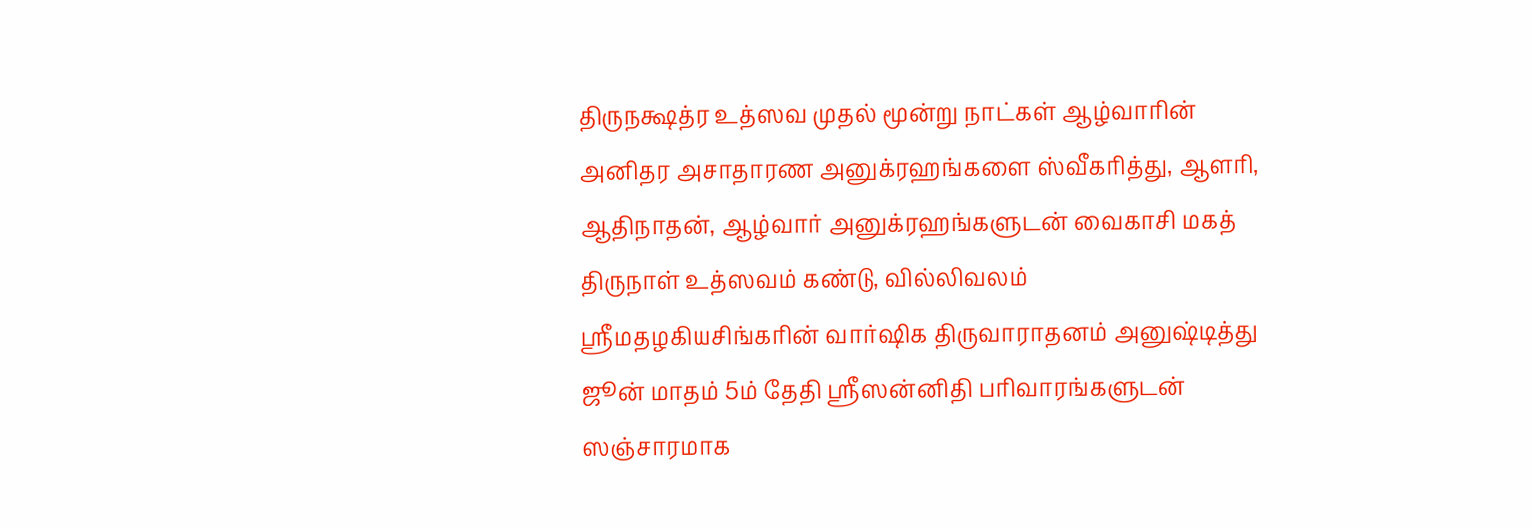திருநக்ஷத்ர உத்ஸவ முதல் மூன்று நாட்கள் ஆழ்வாரின் அனிதர அசாதாரண அனுக்ரஹங்களை ஸ்வீகரித்து, ஆளரி, ஆதிநாதன், ஆழ்வார் அனுக்ரஹங்களுடன் வைகாசி மகத் திருநாள் உத்ஸவம் கண்டு, வில்லிவலம் ஸ்ரீமதழகியசிங்கரின் வார்ஷிக திருவாராதனம் அனுஷ்டித்து ஜூன் மாதம் 5ம் தேதி ஸ்ரீஸன்னிதி பரிவாரங்களுடன் ஸஞ்சாரமாக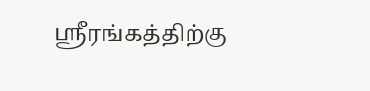ஸ்ரீரங்கத்திற்கு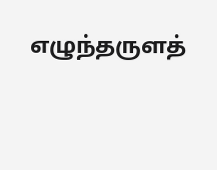எழுந்தருளத்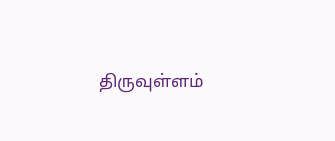திருவுள்ளம்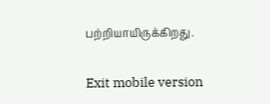பற்றியாயிருக்கிறது.

Exit mobile version